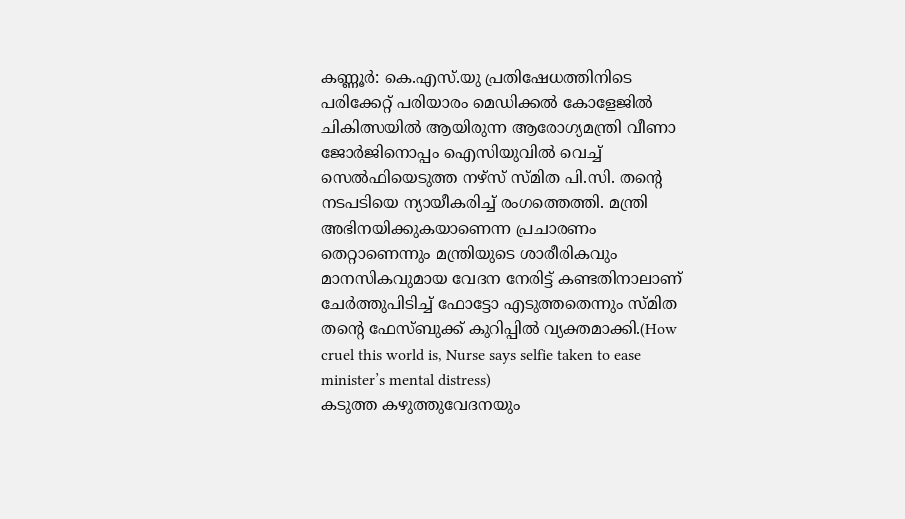കണ്ണൂർ: കെ.എസ്.യു പ്രതിഷേധത്തിനിടെ പരിക്കേറ്റ് പരിയാരം മെഡിക്കൽ കോളേജിൽ ചികിത്സയിൽ ആയിരുന്ന ആരോഗ്യമന്ത്രി വീണാ ജോർജിനൊപ്പം ഐസിയുവിൽ വെച്ച് സെൽഫിയെടുത്ത നഴ്സ് സ്മിത പി.സി. തന്റെ നടപടിയെ ന്യായീകരിച്ച് രംഗത്തെത്തി. മന്ത്രി അഭിനയിക്കുകയാണെന്ന പ്രചാരണം തെറ്റാണെന്നും മന്ത്രിയുടെ ശാരീരികവും മാനസികവുമായ വേദന നേരിട്ട് കണ്ടതിനാലാണ് ചേർത്തുപിടിച്ച് ഫോട്ടോ എടുത്തതെന്നും സ്മിത തന്റെ ഫേസ്ബുക്ക് കുറിപ്പിൽ വ്യക്തമാക്കി.(How cruel this world is, Nurse says selfie taken to ease minister’s mental distress)
കടുത്ത കഴുത്തുവേദനയും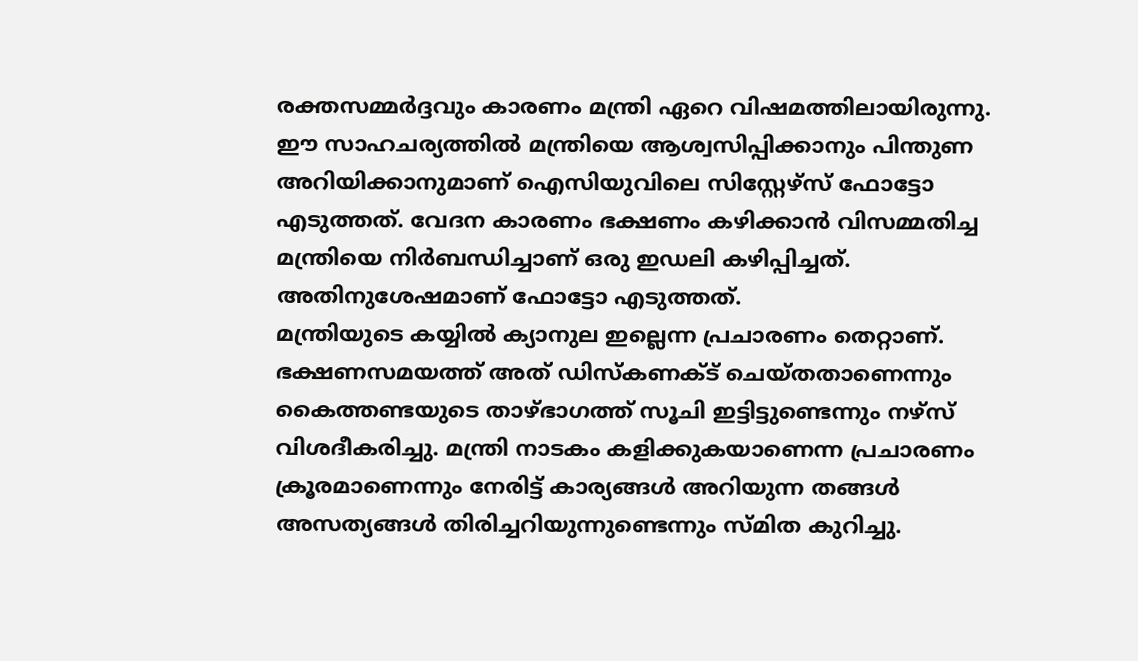രക്തസമ്മർദ്ദവും കാരണം മന്ത്രി ഏറെ വിഷമത്തിലായിരുന്നു. ഈ സാഹചര്യത്തിൽ മന്ത്രിയെ ആശ്വസിപ്പിക്കാനും പിന്തുണ അറിയിക്കാനുമാണ് ഐസിയുവിലെ സിസ്റ്റേഴ്സ് ഫോട്ടോ എടുത്തത്. വേദന കാരണം ഭക്ഷണം കഴിക്കാൻ വിസമ്മതിച്ച മന്ത്രിയെ നിർബന്ധിച്ചാണ് ഒരു ഇഡലി കഴിപ്പിച്ചത്. അതിനുശേഷമാണ് ഫോട്ടോ എടുത്തത്.
മന്ത്രിയുടെ കയ്യിൽ ക്യാനുല ഇല്ലെന്ന പ്രചാരണം തെറ്റാണ്. ഭക്ഷണസമയത്ത് അത് ഡിസ്കണക്ട് ചെയ്തതാണെന്നും കൈത്തണ്ടയുടെ താഴ്ഭാഗത്ത് സൂചി ഇട്ടിട്ടുണ്ടെന്നും നഴ്സ് വിശദീകരിച്ചു. മന്ത്രി നാടകം കളിക്കുകയാണെന്ന പ്രചാരണം ക്രൂരമാണെന്നും നേരിട്ട് കാര്യങ്ങൾ അറിയുന്ന തങ്ങൾ അസത്യങ്ങൾ തിരിച്ചറിയുന്നുണ്ടെന്നും സ്മിത കുറിച്ചു.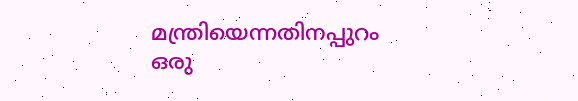മന്ത്രിയെന്നതിനപ്പുറം ഒരു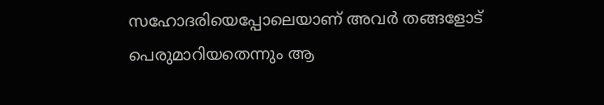സഹോദരിയെപ്പോലെയാണ് അവർ തങ്ങളോട് പെരുമാറിയതെന്നും ആ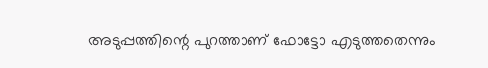അടുപ്പത്തിന്റെ പുറത്താണ് ഫോട്ടോ എടുത്തതെന്നും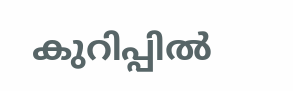കുറിപ്പിൽ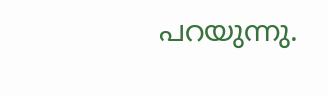പറയുന്നു.